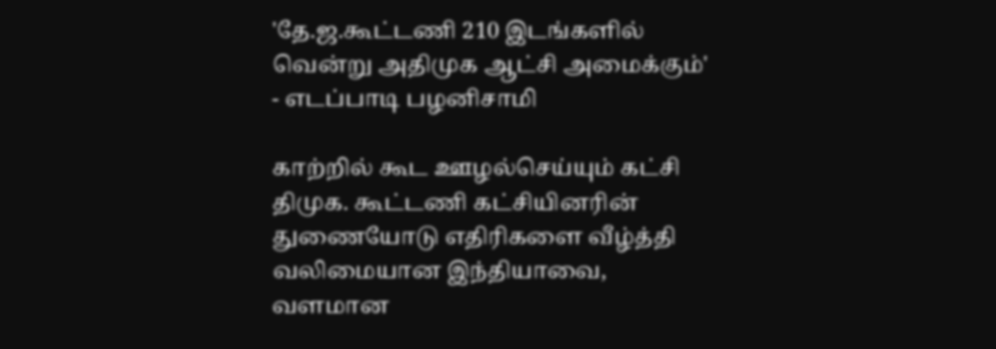'தே.ஜ.கூட்டணி 210 இடங்களில் வென்று அதிமுக ஆட்சி அமைக்கும்' - எடப்பாடி பழனிசாமி

காற்றில் கூட ஊழல்செய்யும் கட்சி திமுக. கூட்டணி கட்சியினரின் துணையோடு எதிரிகளை வீழ்த்தி வலிமையான இந்தியாவை, வளமான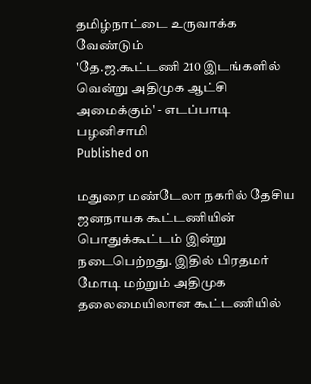தமிழ்நாட்டை உருவாக்க வேண்டும்
'தே.ஜ.கூட்டணி 210 இடங்களில் வென்று அதிமுக ஆட்சி அமைக்கும்' - எடப்பாடி பழனிசாமி
Published on

மதுரை மண்டேலா நகரில் தேசிய ஜனநாயக கூட்டணியின் பொதுக்கூட்டம் இன்று நடைபெற்றது. இதில் பிரதமர் மோடி மற்றும் அதிமுக தலைமையிலான கூட்டணியில்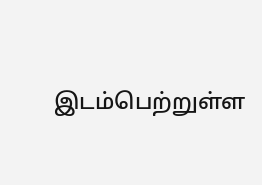இடம்பெற்றுள்ள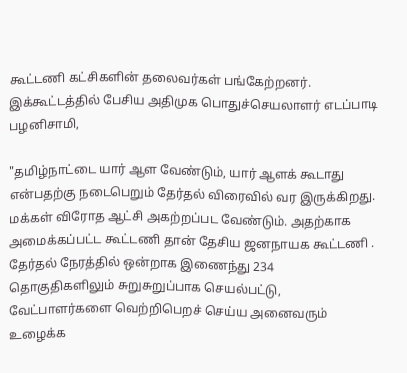கூட்டணி கட்சிகளின் தலைவர்கள் பங்கேற்றனர். இக்கூட்டத்தில் பேசிய அதிமுக பொதுச்செயலாளர் எடப்பாடி பழனிசாமி,

"தமிழ்நாட்டை யார் ஆள வேண்டும், யார் ஆளக் கூடாது என்பதற்கு நடைபெறும் தேர்தல் விரைவில் வர இருக்கிறது. மக்கள் விரோத ஆட்சி அகற்றப்பட வேண்டும். அதற்காக அமைக்கப்பட்ட கூட்டணி தான் தேசிய ஜனநாயக கூட்டணி . தேர்தல் நேரத்தில் ஒன்றாக இணைந்து 234 தொகுதிகளிலும் சுறுசுறுப்பாக செயல்பட்டு, வேட்பாளர்களை வெற்றிபெறச் செய்ய அனைவரும் உழைக்க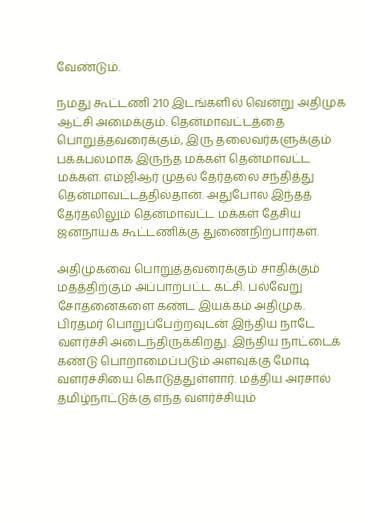வேண்டும்.

நமது கூட்டணி 210 இடங்களில் வென்று அதிமுக ஆட்சி அமைக்கும். தென்மாவட்டத்தை பொறுத்தவரைக்கும், இரு தலைவர்களுக்கும் பக்கபலமாக இருந்த மக்கள் தென்மாவட்ட மக்கள். எம்ஜிஆர் முதல் தேர்தலை சந்தித்து தென்மாவட்டத்தில்தான். அதுபோல இந்தத் தேர்தலிலும் தென்மாவட்ட மக்கள் தேசிய ஜனநாயக கூட்டணிக்கு துணைநிற்பார்கள்.

அதிமுகவை பொறுத்தவரைக்கும் சாதிக்கும் மதத்திற்கும் அப்பாற்பட்ட கட்சி. பல்வேறு சோதனைகளை கண்ட இயக்கம் அதிமுக. பிரதமர் பொறுப்பேற்றவுடன் இந்திய நாடே வளர்ச்சி அடைந்திருக்கிறது. இந்திய நாட்டைக் கண்டு பொறாமைப்படும் அளவுக்கு மோடி வளர்ச்சியை கொடுத்துள்ளார். மத்திய அரசால் தமிழ்நாட்டுக்கு எந்த வளர்ச்சியும்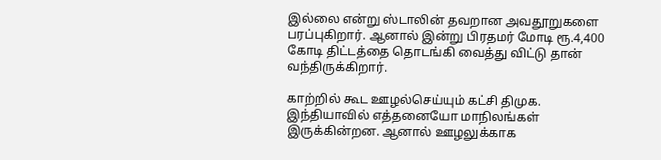இல்லை என்று ஸ்டாலின் தவறான அவதூறுகளை பரப்புகிறார். ஆனால் இன்று பிரதமர் மோடி ரூ.4,400 கோடி திட்டத்தை தொடங்கி வைத்து விட்டு தான்  வந்திருக்கிறார்.

காற்றில் கூட ஊழல்செய்யும் கட்சி திமுக. இந்தியாவில் எத்தனையோ மாநிலங்கள் இருக்கின்றன. ஆனால் ஊழலுக்காக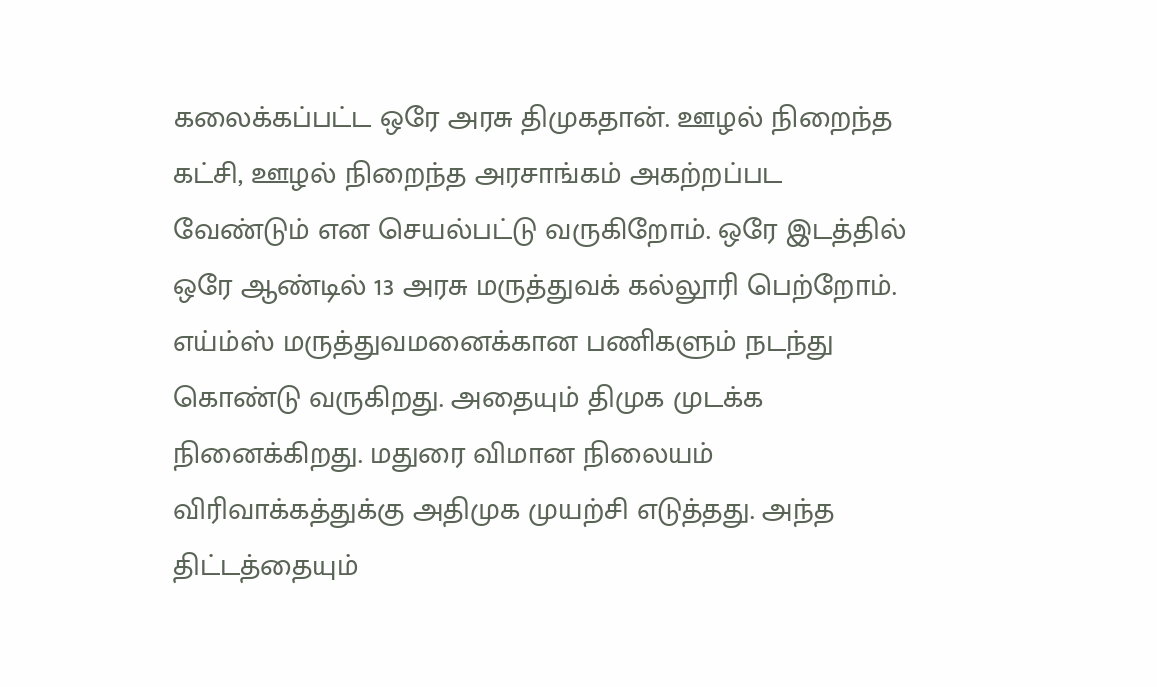கலைக்கப்பட்ட ஒரே அரசு திமுகதான். ஊழல் நிறைந்த கட்சி, ஊழல் நிறைந்த அரசாங்கம் அகற்றப்பட வேண்டும் என செயல்பட்டு வருகிறோம். ஒரே இடத்தில் ஒரே ஆண்டில் 13 அரசு மருத்துவக் கல்லூரி பெற்றோம். எய்ம்ஸ் மருத்துவமனைக்கான பணிகளும் நடந்து கொண்டு வருகிறது. அதையும் திமுக முடக்க நினைக்கிறது. மதுரை விமான நிலையம் விரிவாக்கத்துக்கு அதிமுக முயற்சி எடுத்தது. அந்த திட்டத்தையும்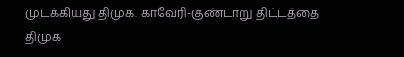முடக்கியது திமுக. காவேரி-குண்டாறு திட்டத்தை திமுக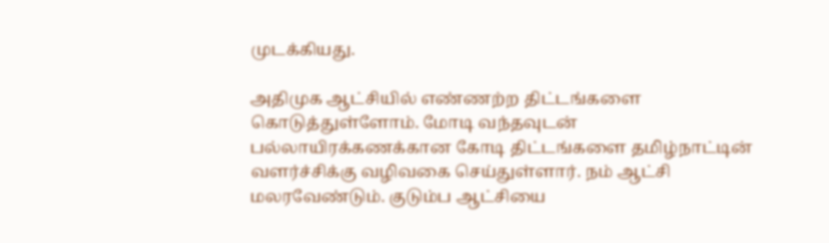முடக்கியது.

அதிமுக ஆட்சியில் எண்ணற்ற திட்டங்களை கொடுத்துள்ளோம். மோடி வந்தவுடன் பல்லாயிரக்கணக்கான கோடி திட்டங்களை தமிழ்நாட்டின் வளர்ச்சிக்கு வழிவகை செய்துள்ளார். நம் ஆட்சி மலரவேண்டும். குடும்ப ஆட்சியை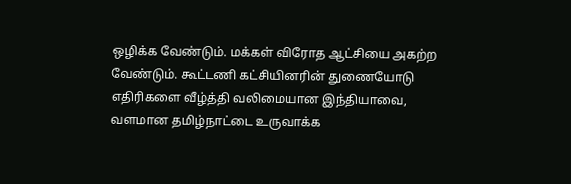ஒழிக்க வேண்டும். மக்கள் விரோத ஆட்சியை அகற்ற வேண்டும். கூட்டணி கட்சியினரின் துணையோடு எதிரிகளை வீழ்த்தி வலிமையான இந்தியாவை, வளமான தமிழ்நாட்டை உருவாக்க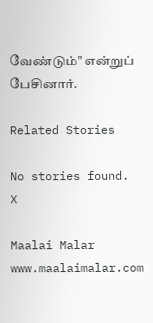வேண்டும்" என்றுப் பேசினார்.

Related Stories

No stories found.
X

Maalai Malar
www.maalaimalar.com